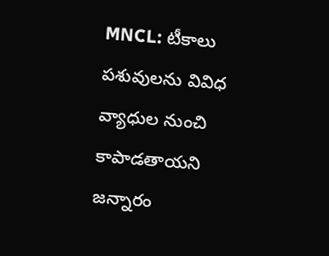MNCL: టీకాలు పశువులను వివిధ వ్యాధుల నుంచి కాపాడతాయని జన్నారం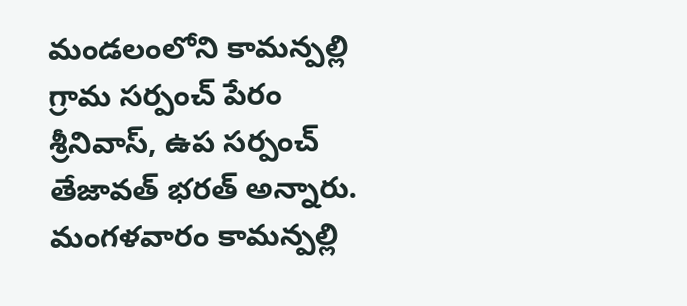మండలంలోని కామన్పల్లి గ్రామ సర్పంచ్ పేరం శ్రీనివాస్, ఉప సర్పంచ్ తేజావత్ భరత్ అన్నారు. మంగళవారం కామన్పల్లి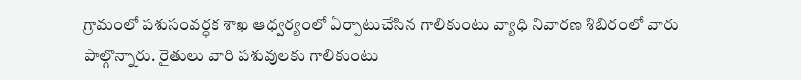గ్రామంలో పశుసంవర్ధక శాఖ ఆధ్వర్యంలో ఏర్పాటుచేసిన గాలికుంటు వ్యాధి నివారణ శిబిరంలో వారు పాల్గొన్నారు. రైతులు వారి పశువులకు గాలికుంటు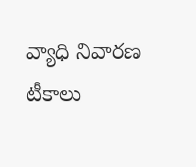వ్యాధి నివారణ టీకాలు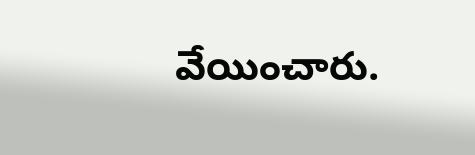వేయించారు.